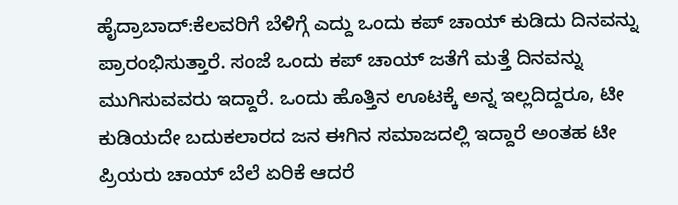ಹೈದ್ರಾಬಾದ್:ಕೆಲವರಿಗೆ ಬೆಳಿಗ್ಗೆ ಎದ್ದು ಒಂದು ಕಪ್ ಚಾಯ್ ಕುಡಿದು ದಿನವನ್ನು ಪ್ರಾರಂಭಿಸುತ್ತಾರೆ. ಸಂಜೆ ಒಂದು ಕಪ್ ಚಾಯ್ ಜತೆಗೆ ಮತ್ತೆ ದಿನವನ್ನು ಮುಗಿಸುವವರು ಇದ್ದಾರೆ. ಒಂದು ಹೊತ್ತಿನ ಊಟಕ್ಕೆ ಅನ್ನ ಇಲ್ಲದಿದ್ದರೂ, ಟೀ ಕುಡಿಯದೇ ಬದುಕಲಾರದ ಜನ ಈಗಿನ ಸಮಾಜದಲ್ಲಿ ಇದ್ದಾರೆ ಅಂತಹ ಟೀ ಪ್ರಿಯರು ಚಾಯ್ ಬೆಲೆ ಏರಿಕೆ ಆದರೆ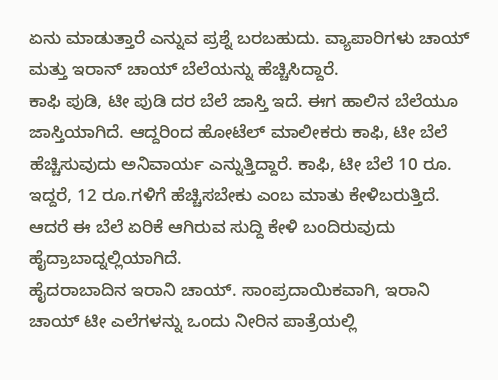ಏನು ಮಾಡುತ್ತಾರೆ ಎನ್ನುವ ಪ್ರಶ್ನೆ ಬರಬಹುದು. ವ್ಯಾಪಾರಿಗಳು ಚಾಯ್ ಮತ್ತು ಇರಾನ್ ಚಾಯ್ ಬೆಲೆಯನ್ನು ಹೆಚ್ಚಿಸಿದ್ದಾರೆ.
ಕಾಫಿ ಪುಡಿ, ಟೀ ಪುಡಿ ದರ ಬೆಲೆ ಜಾಸ್ತಿ ಇದೆ. ಈಗ ಹಾಲಿನ ಬೆಲೆಯೂ ಜಾಸ್ತಿಯಾಗಿದೆ. ಆದ್ದರಿಂದ ಹೋಟೆಲ್‌ ಮಾಲೀಕರು ಕಾಫಿ, ಟೀ ಬೆಲೆ ಹೆಚ್ಚಿಸುವುದು ಅನಿವಾರ್ಯ ಎನ್ನುತ್ತಿದ್ದಾರೆ. ಕಾಫಿ, ಟೀ ಬೆಲೆ 10 ರೂ. ಇದ್ದರೆ, 12 ರೂ.ಗಳಿಗೆ ಹೆಚ್ಚಿಸಬೇಕು ಎಂಬ ಮಾತು ಕೇಳಿಬರುತ್ತಿದೆ. ಆದರೆ ಈ ಬೆಲೆ ಏರಿಕೆ ಆಗಿರುವ ಸುದ್ದಿ ಕೇಳಿ ಬಂದಿರುವುದು ಹೈದ್ರಾಬಾದ್ನಲ್ಲಿಯಾಗಿದೆ.
ಹೈದರಾಬಾದಿನ ಇರಾನಿ ಚಾಯ್. ಸಾಂಪ್ರದಾಯಿಕವಾಗಿ, ಇರಾನಿ ಚಾಯ್ ಟೀ ಎಲೆಗಳನ್ನು ಒಂದು ನೀರಿನ ಪಾತ್ರೆಯಲ್ಲಿ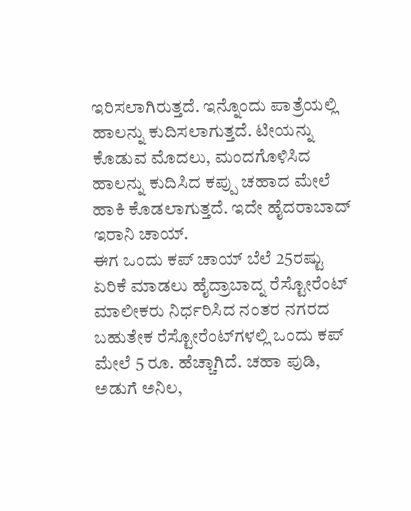ಇರಿಸಲಾಗಿರುತ್ತದೆ. ಇನ್ನೊಂದು ಪಾತ್ರೆಯಲ್ಲಿ ಹಾಲನ್ನು ಕುದಿಸಲಾಗುತ್ತದೆ. ಟೀಯನ್ನು ಕೊಡುವ ಮೊದಲು, ಮಂದಗೊಳಿಸಿದ ಹಾಲನ್ನು ಕುದಿಸಿದ ಕಪ್ಪು ಚಹಾದ ಮೇಲೆ ಹಾಕಿ ಕೊಡಲಾಗುತ್ತದೆ. ಇದೇ ಹೈದರಾಬಾದ್ ಇರಾನಿ ಚಾಯ್.
ಈಗ ಒಂದು ಕಪ್ ಚಾಯ್ ಬೆಲೆ 25ರಷ್ಟು ಏರಿಕೆ ಮಾಡಲು ಹೈದ್ರಾಬಾದ್ನ ರೆಸ್ಟೋರೆಂಟ್ ಮಾಲೀಕರು ನಿರ್ಧರಿಸಿದ ನಂತರ ನಗರದ ಬಹುತೇಕ ರೆಸ್ಟೋರೆಂಟ್‌ಗಳಲ್ಲಿ ಒಂದು ಕಪ್ ಮೇಲೆ 5 ರೂ. ಹೆಚ್ಚಾಗಿದೆ. ಚಹಾ ಪುಡಿ, ಅಡುಗೆ ಅನಿಲ,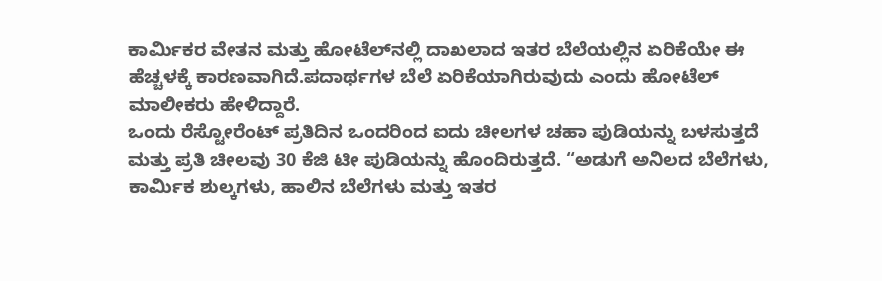ಕಾರ್ಮಿಕರ ವೇತನ ಮತ್ತು ಹೋಟೆಲ್‌ನಲ್ಲಿ ದಾಖಲಾದ ಇತರ ಬೆಲೆಯಲ್ಲಿನ ಏರಿಕೆಯೇ ಈ ಹೆಚ್ಚಳಕ್ಕೆ ಕಾರಣವಾಗಿದೆ.ಪದಾರ್ಥಗಳ ಬೆಲೆ ಏರಿಕೆಯಾಗಿರುವುದು ಎಂದು ಹೋಟೆಲ್ ಮಾಲೀಕರು ಹೇಳಿದ್ದಾರೆ.
ಒಂದು ರೆಸ್ಟೋರೆಂಟ್ ಪ್ರತಿದಿನ ಒಂದರಿಂದ ಐದು ಚೀಲಗಳ ಚಹಾ ಪುಡಿಯನ್ನು ಬಳಸುತ್ತದೆ ಮತ್ತು ಪ್ರತಿ ಚೀಲವು 30 ಕೆಜಿ ಟೀ ಪುಡಿಯನ್ನು ಹೊಂದಿರುತ್ತದೆ. “ಅಡುಗೆ ಅನಿಲದ ಬೆಲೆಗಳು, ಕಾರ್ಮಿಕ ಶುಲ್ಕಗಳು, ಹಾಲಿನ ಬೆಲೆಗಳು ಮತ್ತು ಇತರ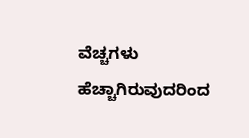ವೆಚ್ಚಗಳು ಹೆಚ್ಚಾಗಿರುವುದರಿಂದ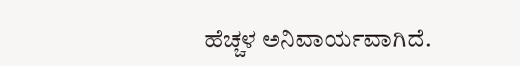ಹೆಚ್ಚಳ ಅನಿವಾರ್ಯವಾಗಿದೆ.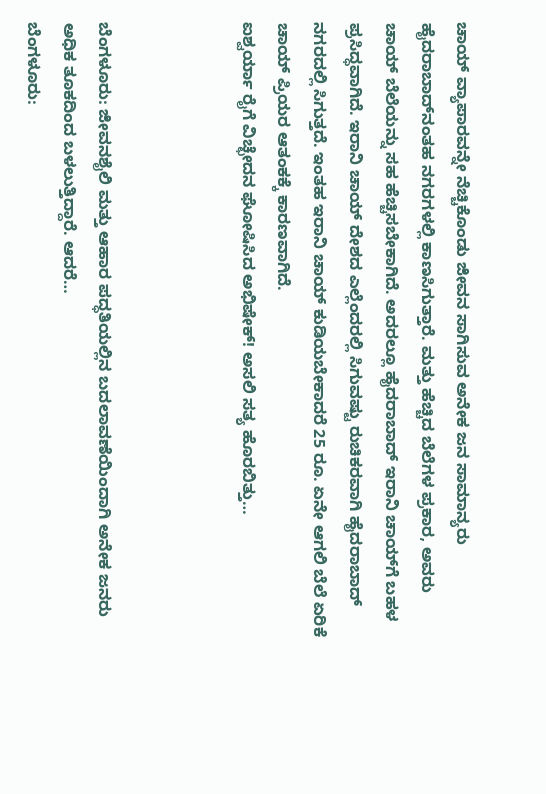ಚಾಯ್ ವ್ಯಾಪಾರವನ್ನೇ ನೆಚ್ಚಿಕೊಂಡು ಜೀವನ ಸಾಗಿಸುವ ಅನೇಕ ಜನ ಸಾಮಾನ್ಯರು ಹೈದರಾಬಾದ್‌ನಂತಹ ನಗರಗಳಲ್ಲಿ ಕಾಣಸಿಗುತ್ತಾರೆ. ಮತ್ತು ಹೆಚ್ಚಿದ ಬೆಲೆಗಳ ಪ್ರಕಾರ, ಅವರು ಚಾಯ್ ಬೆಲೆಯನ್ನು ಸಹ ಹೆಚ್ಚಿಸಬೇಕಾಗಿದೆ. ಅದರಲ್ಲೂ ಹೈದರಾಬಾದ್ ಇರಾನಿ ಚಾಯ್‌ಗೆ ಬಹಳ ಪ್ರಸಿದ್ಧವಾಗಿದೆ. ಇರಾನಿ ಚಾಯ್ ದೇಶದ ಎಲ್ಲೆಂದರಲ್ಲಿ ಸಿಗುವಷ್ಟು ರುಚಿಕರವಾಗಿ ಹೈದರಾಬಾದ್ ನಗರದಲ್ಲಿ ಸಿಗುತ್ತದೆ. ಇಂತಹ ಇರಾನಿ ಚಾಯ್ ಕುಡಿಯಬೇಕಾದರೆ 25 ರೂ. ಏನೇ ಆಗಲಿ ಬೆಲೆ ಏರಿಕೆ ಚಾಯ್ ಪ್ರಿಯರ ಆತಂಕಕ್ಕೆ ಕಾರಣವಾಗಿದೆ.
ಐಶ್ವರ್ಯಾ ರೈಗೆ ವಿಚ್ಛೇದನ ಘೋಷಿಸಿದ ಅಭಿಷೇಕ್! ಅಸಲಿ ಸತ್ಯ ಹೊರಬಿತ್ತು…



ಬೆಂಗಳೂರು: ಜೀವನಶೈಲಿ ಮತ್ತು ಆಹಾರ ಪದ್ಧತಿಯಲ್ಲಿನ ಬದಲಾವಣೆಯಿಂದಾಗಿ ಅನೇಕ ಜನರು ಅಧಿಕ ತೂಕದಿಂದ ಬಳಲುತ್ತಿದ್ದಾರೆ. ಆದರೆ…
ಬೆಂಗಳೂರು: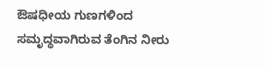ಔಷಧೀಯ ಗುಣಗಳಿಂದ ಸಮೃದ್ಧವಾಗಿರುವ ತೆಂಗಿನ ನೀರು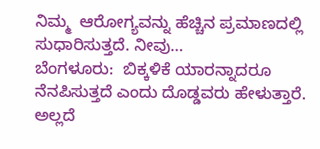ನಿಮ್ಮ  ಆರೋಗ್ಯವನ್ನು ಹೆಚ್ಚಿನ ಪ್ರಮಾಣದಲ್ಲಿ ಸುಧಾರಿಸುತ್ತದೆ. ನೀವು…
ಬೆಂಗಳೂರು:  ಬಿಕ್ಕಳಿಕೆ ಯಾರನ್ನಾದರೂ ನೆನಪಿಸುತ್ತದೆ ಎಂದು ದೊಡ್ಡವರು ಹೇಳುತ್ತಾರೆ. ಅಲ್ಲದೆ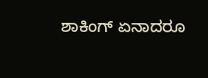ಶಾಕಿಂಗ್ ಏನಾದರೂ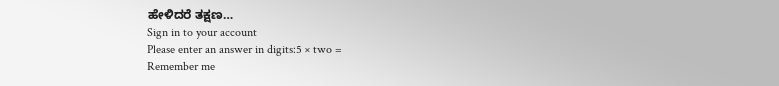ಹೇಳಿದರೆ ತಕ್ಷಣ…
Sign in to your account
Please enter an answer in digits:5 × two =
Remember me